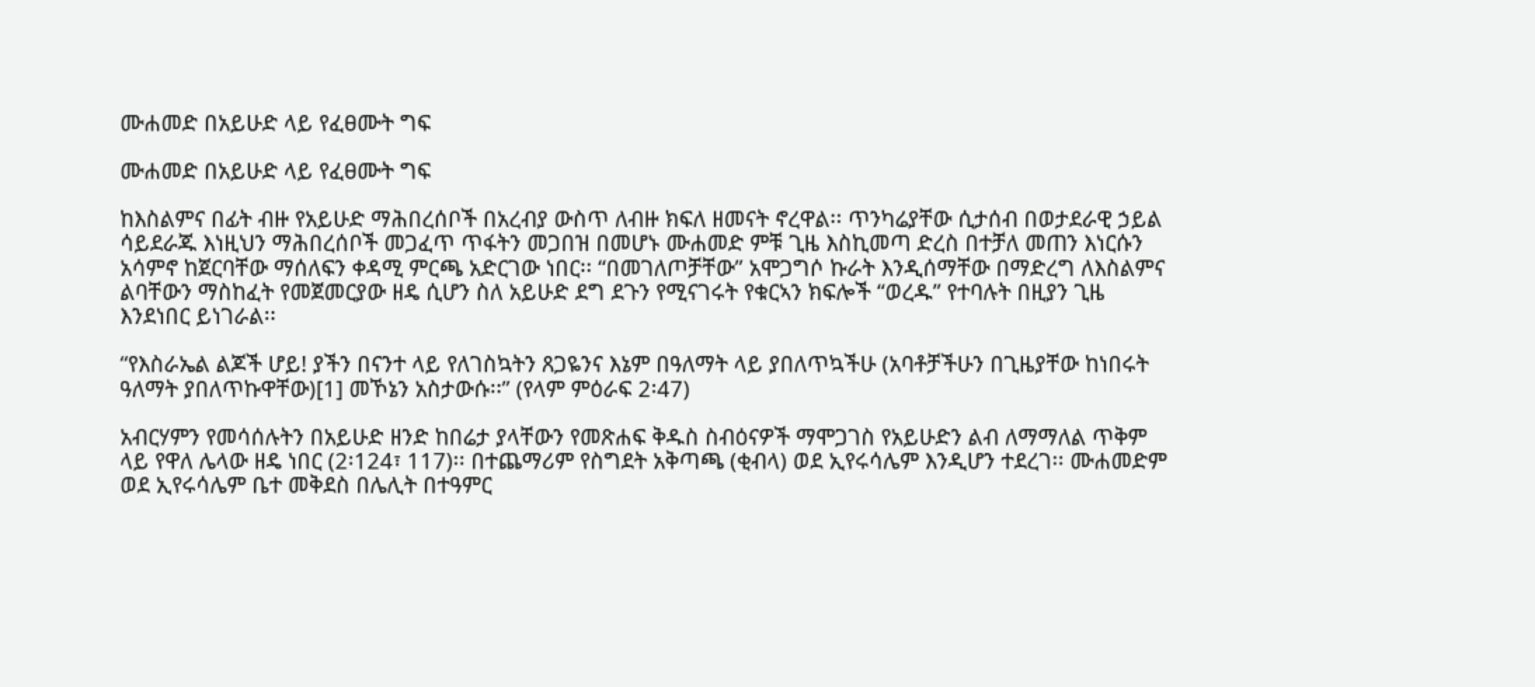ሙሐመድ በአይሁድ ላይ የፈፀሙት ግፍ

ሙሐመድ በአይሁድ ላይ የፈፀሙት ግፍ

ከእስልምና በፊት ብዙ የአይሁድ ማሕበረሰቦች በአረብያ ውስጥ ለብዙ ክፍለ ዘመናት ኖረዋል፡፡ ጥንካሬያቸው ሲታሰብ በወታደራዊ ኃይል ሳይደራጁ እነዚህን ማሕበረሰቦች መጋፈጥ ጥፋትን መጋበዝ በመሆኑ ሙሐመድ ምቹ ጊዜ እስኪመጣ ድረስ በተቻለ መጠን እነርሱን አሳምኖ ከጀርባቸው ማሰለፍን ቀዳሚ ምርጫ አድርገው ነበር፡፡ “በመገለጦቻቸው” አሞጋግሶ ኩራት እንዲሰማቸው በማድረግ ለእስልምና ልባቸውን ማስከፈት የመጀመርያው ዘዴ ሲሆን ስለ አይሁድ ደግ ደጉን የሚናገሩት የቁርኣን ክፍሎች “ወረዱ” የተባሉት በዚያን ጊዜ እንደነበር ይነገራል፡፡

“የእስራኤል ልጆች ሆይ! ያችን በናንተ ላይ የለገስኳትን ጸጋዬንና እኔም በዓለማት ላይ ያበለጥኳችሁ (አባቶቻችሁን በጊዜያቸው ከነበሩት ዓለማት ያበለጥኩዋቸው)[1] መኾኔን አስታውሱ፡፡” (የላም ምዕራፍ 2፡47)

አብርሃምን የመሳሰሉትን በአይሁድ ዘንድ ከበሬታ ያላቸውን የመጽሐፍ ቅዱስ ስብዕናዎች ማሞጋገስ የአይሁድን ልብ ለማማለል ጥቅም ላይ የዋለ ሌላው ዘዴ ነበር (2፡124፣ 117)፡፡ በተጨማሪም የስግደት አቅጣጫ (ቂብላ) ወደ ኢየሩሳሌም እንዲሆን ተደረገ፡፡ ሙሐመድም ወደ ኢየሩሳሌም ቤተ መቅደስ በሌሊት በተዓምር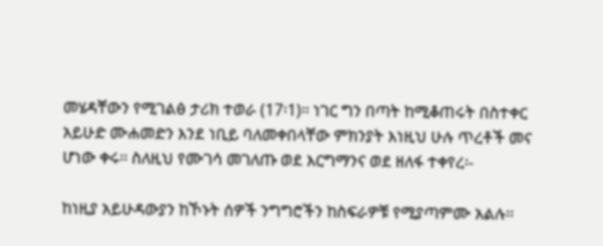መሄዳቸውን የሚገልፅ ታሪክ ተወራ (17፡1)፡፡ ነገር ግን በጣት ከሚቆጠሩት በስተቀር አይሁድ ሙሐመድን እንደ ነቢይ ባለመቀበላቸው ምክንያት እነዚህ ሁሉ ጥረቶች መና ሆነው ቀሩ፡፡ ስለዚህ የሙገሳ መገለጡ ወደ እርግማንና ወደ ዘለፋ ተቀየረ፡-

ከነዚያ አይሁዳውያን ከኾኑት ሰዎች ንግግሮችን ከስፍራዎቹ የሚያጣምሙ አልሉ፡፡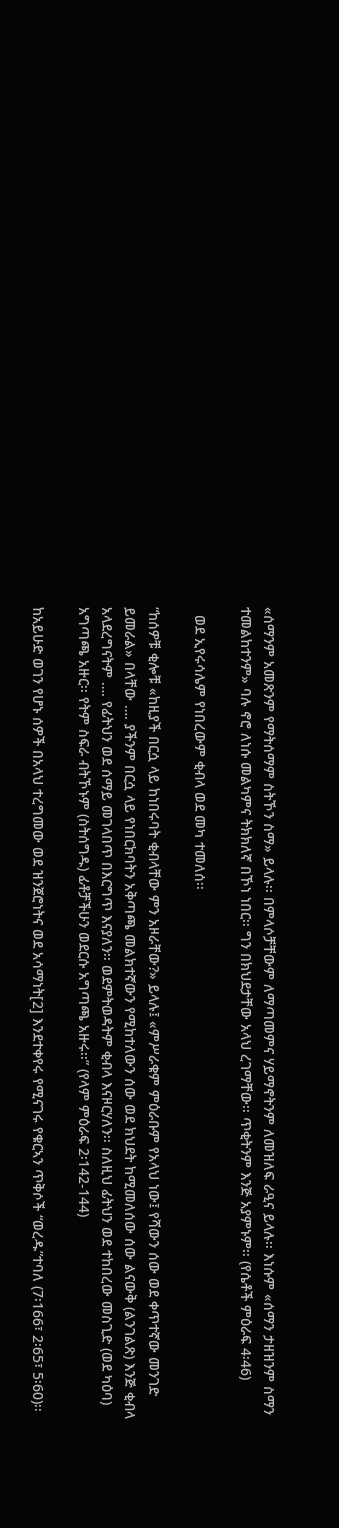«ሰማንም አመጽንም የማትሰማም ስትኾን ስማ» ይላሉ፡፡ በምላሶቻቸውም ለማጣመምና ሃይማኖትንም ለመዝለፍ ራዒና ይላሉ፡፡ እነሱም «ሰማን ታዘዝንም ስማን ተመልከተንም» ባሉ ኖሮ ለነሱ መልካምና ትክክለኛ በኾነ ነበር፡፡ ግን በክህደታቸው አላህ ረገማቸው፡፡ ጥቂትንም እንጅ አያምኑም፡፡ (የሴቶች ምዕራፍ 4፡46)

  ወደ ኢየሩሳሌም የነበረውም ቂብላ ወደ መካ ተመለሰ፡፡

“ከሰዎቹ ቂሎቹ «ከዚያች በርሷ ላይ ከነበሩባት ቂብላቸው ምን አዞራቸው?» ይላሉ፤ «ምሥራቁም ምዕራቡም የአላህ ነው፤ የሻውን ሰው ወደ ቀጥተኛው መንገድ ይመራል» በላቸው …. ያችንም በርሷ ላይ የነበርክባትን አቅጣጫ መልክተኛውን የሚከተለውን ሰው ወደ ክህደት ከሚመለሰው ሰው ልናውቅ (ልንገልጽ) እንጅ ቂብላ አላደረግናትም …. የፊትህን ወደ ሰማይ መገላበጥ በእርግጥ እናያለን፡፡ ወደምትወዳትም ቂብላ እናዞርሃለን፡፡ ስለዚህ ፊትህን ወደ ተከበረው መስጊድ (ወደ ካዕባ) አግጣጫ አዙር፡፡ የትም ስፍራ ብትኾኑም (ስትሰግዱ) ፊቶቻችሁን ወደርሱ አግጣጫ አዙሩ፡፡” (የላም ምዕራፍ 2፡142-144)

ከአይሁድ ወገን የሆኑ ሰዎች በአላህ ተረግመው ወደ ዝንጀሮነትና ወደ አሳማነት[2] እንደተቀየሩ የሚናገሩ የቁርኣን ጥቅሶች “ወረዱ”ተባለ (7፡166፣ 2፡65፣ 5፡60)፡፡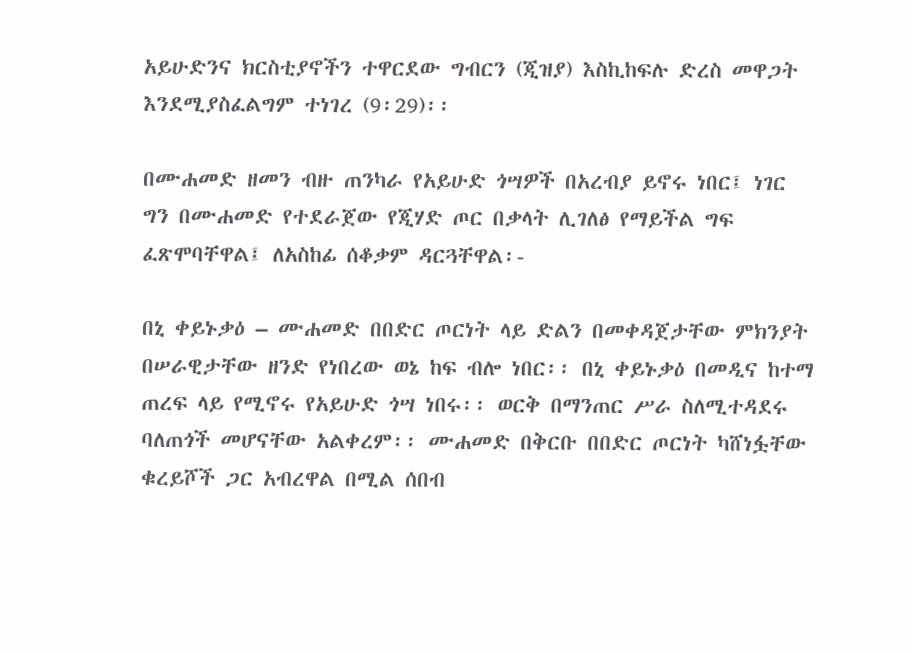አይሁድንና ክርስቲያኖችን ተዋርደው ግብርን (ጂዝያ) እስኪከፍሉ ድረስ መዋጋት እንደሚያስፈልግም ተነገረ (9፡29)፡፡

በሙሐመድ ዘመን ብዙ ጠንካራ የአይሁድ ጎሣዎች በአረብያ ይኖሩ ነበር፤ ነገር ግን በሙሐመድ የተደራጀው የጂሃድ ጦር በቃላት ሊገለፅ የማይችል ግፍ ፈጽሞባቸዋል፤ ለአስከፊ ሰቆቃም ዳርጓቸዋል፡-

በኒ ቀይኑቃዕ – ሙሐመድ በበድር ጦርነት ላይ ድልን በመቀዳጀታቸው ምክንያት በሠራዊታቸው ዘንድ የነበረው ወኔ ከፍ ብሎ ነበር፡፡ በኒ ቀይኑቃዕ በመዲና ከተማ ጠረፍ ላይ የሚኖሩ የአይሁድ ጎሣ ነበሩ፡፡ ወርቅ በማንጠር ሥራ ስለሚተዳደሩ ባለጠጎች መሆናቸው አልቀረም፡፡ ሙሐመድ በቅርቡ በበድር ጦርነት ካሸነፏቸው ቁረይሾች ጋር አብረዋል በሚል ሰበብ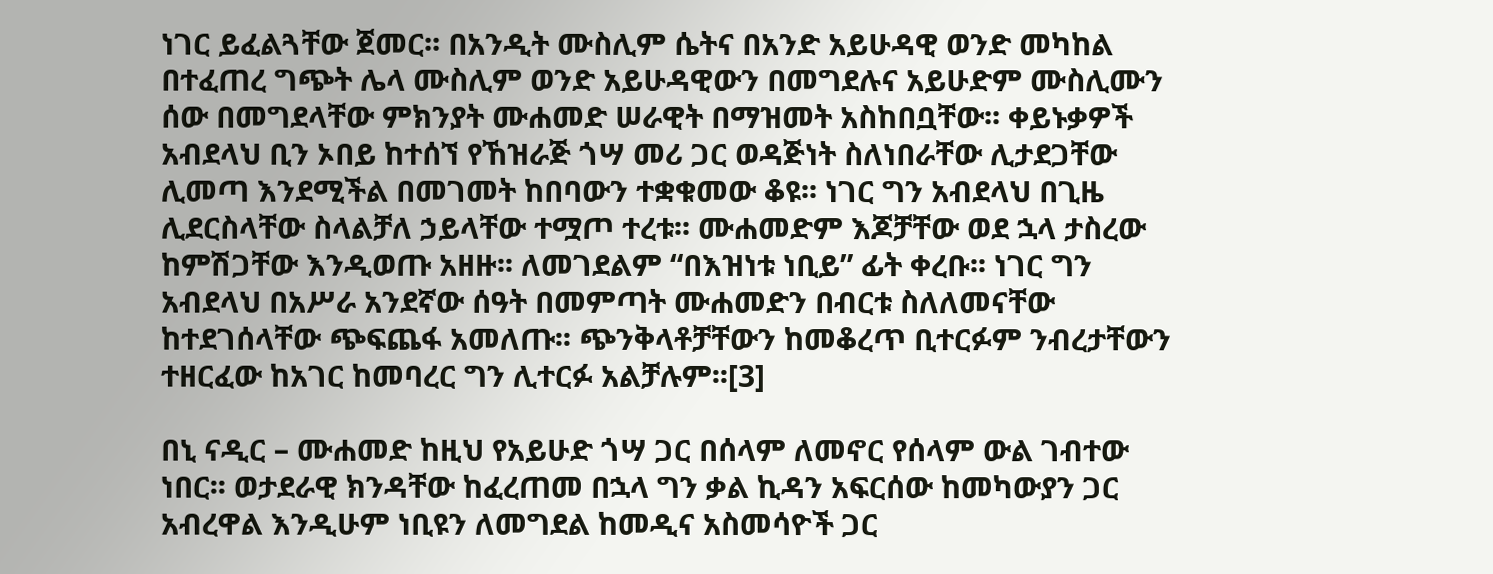ነገር ይፈልጓቸው ጀመር፡፡ በአንዲት ሙስሊም ሴትና በአንድ አይሁዳዊ ወንድ መካከል በተፈጠረ ግጭት ሌላ ሙስሊም ወንድ አይሁዳዊውን በመግደሉና አይሁድም ሙስሊሙን ሰው በመግደላቸው ምክንያት ሙሐመድ ሠራዊት በማዝመት አስከበቧቸው፡፡ ቀይኑቃዎች አብደላህ ቢን ኦበይ ከተሰኘ የኸዝራጅ ጎሣ መሪ ጋር ወዳጅነት ስለነበራቸው ሊታደጋቸው ሊመጣ እንደሚችል በመገመት ከበባውን ተቋቁመው ቆዩ፡፡ ነገር ግን አብደላህ በጊዜ ሊደርስላቸው ስላልቻለ ኃይላቸው ተሟጦ ተረቱ፡፡ ሙሐመድም እጆቻቸው ወደ ኋላ ታስረው ከምሽጋቸው እንዲወጡ አዘዙ፡፡ ለመገደልም “በእዝነቱ ነቢይ” ፊት ቀረቡ፡፡ ነገር ግን አብደላህ በአሥራ አንደኛው ሰዓት በመምጣት ሙሐመድን በብርቱ ስለለመናቸው ከተደገሰላቸው ጭፍጨፋ አመለጡ፡፡ ጭንቅላቶቻቸውን ከመቆረጥ ቢተርፉም ንብረታቸውን ተዘርፈው ከአገር ከመባረር ግን ሊተርፉ አልቻሉም፡፡[3]

በኒ ናዲር – ሙሐመድ ከዚህ የአይሁድ ጎሣ ጋር በሰላም ለመኖር የሰላም ውል ገብተው ነበር፡፡ ወታደራዊ ክንዳቸው ከፈረጠመ በኋላ ግን ቃል ኪዳን አፍርሰው ከመካውያን ጋር አብረዋል እንዲሁም ነቢዩን ለመግደል ከመዲና አስመሳዮች ጋር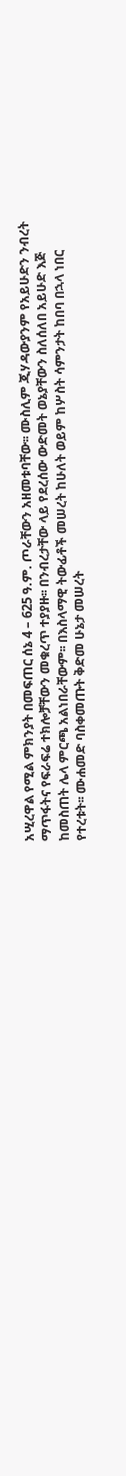አሢረዋል የሚል ምክንያት በመፍጠር ሰኔ 4 – 625 ዓ.ም. ጦራቸውን አዘመቱባቸው፡፡ ሙስሊም ጂሃዳውያንም የአይሁድን ንብረት ማጥፋትና የፍራፍሬ ተክሎቻቸውን መቁረጥ ተያያዙ፡፡ በንብረታቸው ላይ የደረሰው ውድመት ወኔያቸውን ስለሰለበ አይሁድ እጅ ከመስጠት ሌላ ምርጫ አልነበራቸውም፡፡ በእስላማዊ ትውፊቶች መሠረት ከሁለት ወይም ከሦስት ሳምንታት ከበባ በኋላ ነበር የተረቱት፡፡ ሙሐመድ ባስቀመጡት ቅድመ ሁኔታ መሠረት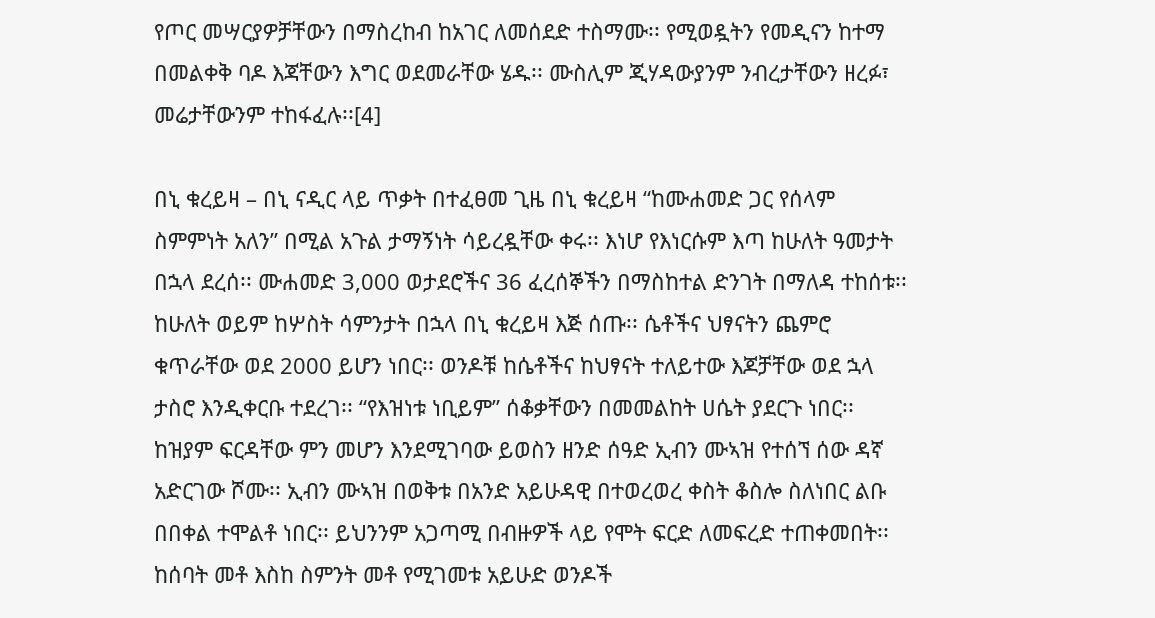የጦር መሣርያዎቻቸውን በማስረከብ ከአገር ለመሰደድ ተስማሙ፡፡ የሚወዷትን የመዲናን ከተማ በመልቀቅ ባዶ እጃቸውን እግር ወደመራቸው ሄዱ፡፡ ሙስሊም ጂሃዳውያንም ንብረታቸውን ዘረፉ፣ መሬታቸውንም ተከፋፈሉ፡፡[4]

በኒ ቁረይዛ – በኒ ናዲር ላይ ጥቃት በተፈፀመ ጊዜ በኒ ቁረይዛ “ከሙሐመድ ጋር የሰላም ስምምነት አለን” በሚል አጉል ታማኝነት ሳይረዷቸው ቀሩ፡፡ እነሆ የእነርሱም እጣ ከሁለት ዓመታት በኋላ ደረሰ፡፡ ሙሐመድ 3,000 ወታደሮችና 36 ፈረሰኞችን በማስከተል ድንገት በማለዳ ተከሰቱ፡፡ ከሁለት ወይም ከሦስት ሳምንታት በኋላ በኒ ቁረይዛ እጅ ሰጡ፡፡ ሴቶችና ህፃናትን ጨምሮ ቁጥራቸው ወደ 2000 ይሆን ነበር፡፡ ወንዶቹ ከሴቶችና ከህፃናት ተለይተው እጆቻቸው ወደ ኋላ ታስሮ እንዲቀርቡ ተደረገ፡፡ “የእዝነቱ ነቢይም” ሰቆቃቸውን በመመልከት ሀሴት ያደርጉ ነበር፡፡ ከዝያም ፍርዳቸው ምን መሆን እንደሚገባው ይወስን ዘንድ ሰዓድ ኢብን ሙኣዝ የተሰኘ ሰው ዳኛ አድርገው ሾሙ፡፡ ኢብን ሙኣዝ በወቅቱ በአንድ አይሁዳዊ በተወረወረ ቀስት ቆስሎ ስለነበር ልቡ በበቀል ተሞልቶ ነበር፡፡ ይህንንም አጋጣሚ በብዙዎች ላይ የሞት ፍርድ ለመፍረድ ተጠቀመበት፡፡ ከሰባት መቶ እስከ ስምንት መቶ የሚገመቱ አይሁድ ወንዶች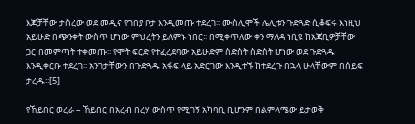እጆቻቸው ታስረው ወደ መዲና የገበያ ቦታ እንዲመጡ ተደረገ፡፡ ሙስሊሞች ሌሊቱን ጉድጓድ ሲቆፍሩ እነዚህ አይሁድ በጭንቀት ውስጥ ሆነው ምህረትን ይለምኑ ነበር፡፡ በሚቀጥለው ቀን ማለዳ ነቢዩ ከአጃቢዎቻቸው ጋር በመምጣት ተቀመጡ፡፡ የሞት ፍርድ የተፈረደባው አይሁድም ስድስት ስድስት ሆነው ወደ ጉድጓዱ እንዲቀርቡ ተደረገ፡፡ አንገታቸውን በጉድጓዱ አፋፍ ላይ አድርገው እንዲተኙ ከተደረጉ በኋላ ሁላቸውም በሰይፍ ታረዱ፡፡[5]

የኸይበር ወረራ – ኸይበር በአረብ በረሃ ውስጥ የሚገኝ አካባቢ ቢሆንም በልምላሜው ይታወቅ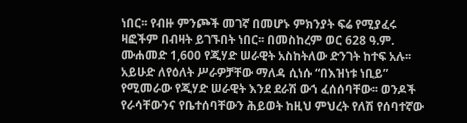ነበር፡፡ የብዙ ምንጮች መገኛ በመሆኑ ምክንያት ፍሬ የሚያፈሩ ዛፎችም በብዛት ይገኙበት ነበር፡፡ በመስከረም ወር 628 ዓ.ም. ሙሐመድ 1,600 የጂሃድ ሠራዊት አስከትለው ድንገት ከተፍ አሉ፡፡ አይሁድ ለየዕለት ሥራዎቻቸው ማለዳ ሲነሱ “በእዝነቱ ነቢይ” የሚመራው የጂሃድ ሠራዊት እንደ ደራሽ ውኀ ፈሰሰባቸው፡፡ ወንዶች የራሳቸውንና የቤተሰባቸውን ሕይወት ከዚህ ምህረት የለሽ የሰባተኛው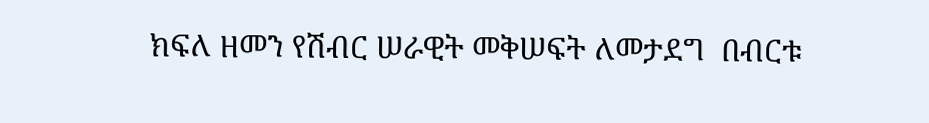ክፍለ ዘመን የሽብር ሠራዊት መቅሠፍት ለመታደግ  በብርቱ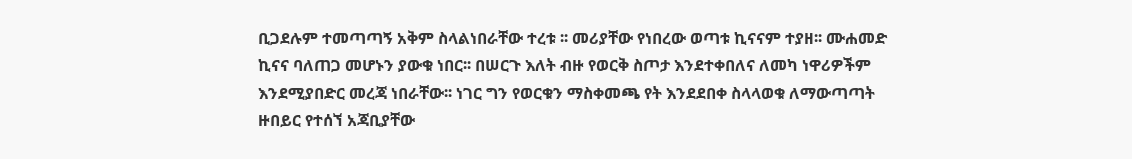ቢጋደሉም ተመጣጣኝ አቅም ስላልነበራቸው ተረቱ ፡፡ መሪያቸው የነበረው ወጣቱ ኪናናም ተያዘ፡፡ ሙሐመድ ኪናና ባለጠጋ መሆኑን ያውቁ ነበር፡፡ በሠርጉ እለት ብዙ የወርቅ ስጦታ እንደተቀበለና ለመካ ነዋሪዎችም እንደሚያበድር መረጃ ነበራቸው፡፡ ነገር ግን የወርቁን ማስቀመጫ የት እንደደበቀ ስላላወቁ ለማውጣጣት ዙበይር የተሰኘ አጃቢያቸው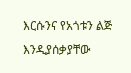እርሱንና የአጎቱን ልጅ እንዲያሰቃያቸው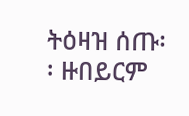ትዕዛዝ ሰጡ፡፡ ዙበይርም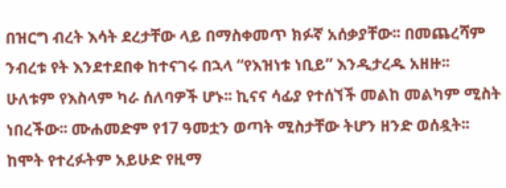በዝርግ ብረት እሳት ደረታቸው ላይ በማስቀመጥ ክፉኛ አሰቃያቸው፡፡ በመጨረሻም ንብረቱ የት እንደተደበቀ ከተናገሩ በኋላ “የእዝነቱ ነቢይ” እንዲታረዱ አዘዙ፡፡ ሁለቱም የእስላም ካራ ሰለባዎች ሆኑ፡፡ ኪናና ሳፊያ የተሰኘች መልከ መልካም ሚስት ነበረችው፡፡ ሙሐመድም የ17 ዓመቷን ወጣት ሚስታቸው ትሆን ዘንድ ወሰዷት፡፡ ከሞት የተረፉትም አይሁድ የዚማ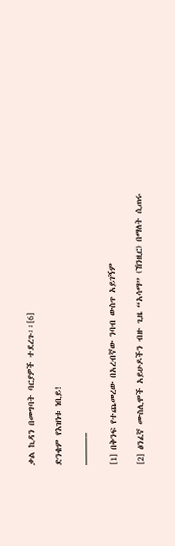ቃል ኪዳን በመግባት ባርያዎች ተደረጉ፡፡[6]

ድንቄም የእዝነቱ ነቢይ!

———–

[1] በቅንፍ የተጨመረው በአረብኛው ንባብ ውስጥ አይገኝም

[2] ፅንፈኛ ሙስሊሞች አይሁዶችን ብዙ ጊዜ “አሳማ” (ኸንዚር) በማለት ሲጠሩ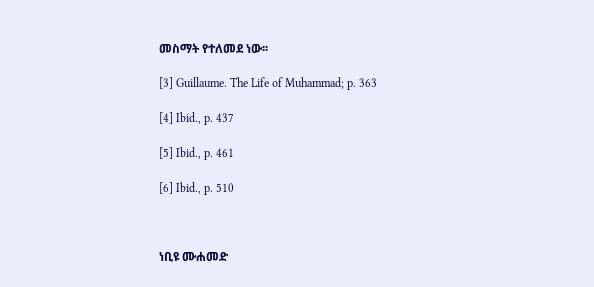መስማት የተለመደ ነው፡፡

[3] Guillaume. The Life of Muhammad; p. 363

[4] Ibid., p. 437

[5] Ibid., p. 461

[6] Ibid., p. 510



ነቢዩ ሙሐመድ